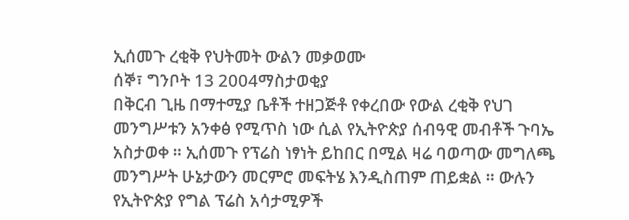ኢሰመጉ ረቂቅ የህትመት ውልን መቃወሙ
ሰኞ፣ ግንቦት 13 2004ማስታወቂያ
በቅርብ ጊዜ በማተሚያ ቤቶች ተዘጋጅቶ የቀረበው የውል ረቂቅ የህገ መንግሥቱን አንቀፅ የሚጥስ ነው ሲል የኢትዮጵያ ሰብዓዊ መብቶች ጉባኤ አስታወቀ ። ኢሰመጉ የፕሬስ ነፃነት ይከበር በሚል ዛሬ ባወጣው መግለጫ መንግሥት ሁኔታውን መርምሮ መፍትሄ እንዲስጠም ጠይቋል ። ውሉን የኢትዮጵያ የግል ፕሬስ አሳታሚዎች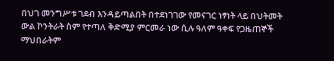በህገ መንግሥቱ ገደብ እንዳይጣልበት በተደነገገው የመናገር ነፃነት ላይ በህትመት ውል ኮንትራት ስም የተጣለ ቅድሚያ ምርመራ ነው ሲሉ ዓለም ዓቀፍ የጋዜጠኞች ማህበራትም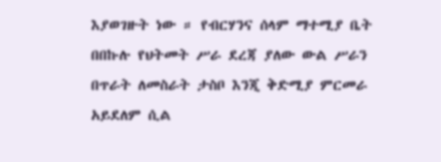እያወገዙት ነው ። የብርሃንና ሰላም ማተሚያ ቤት በበኩሉ የህትመት ሥራ ደረጃ ያለው ውል ሥራን በጥራት ለመስራት ታስቦ እንጂ ቅድሚያ ምርመራ አይደለም ሲል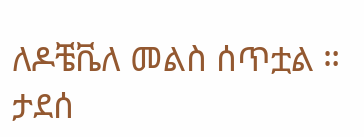ለዶቼቬለ መልስ ሰጥቷል ።
ታደሰ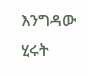እንግዳው
ሂሩት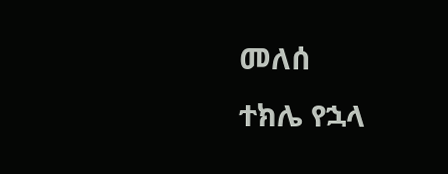መለሰ
ተክሌ የኋላ